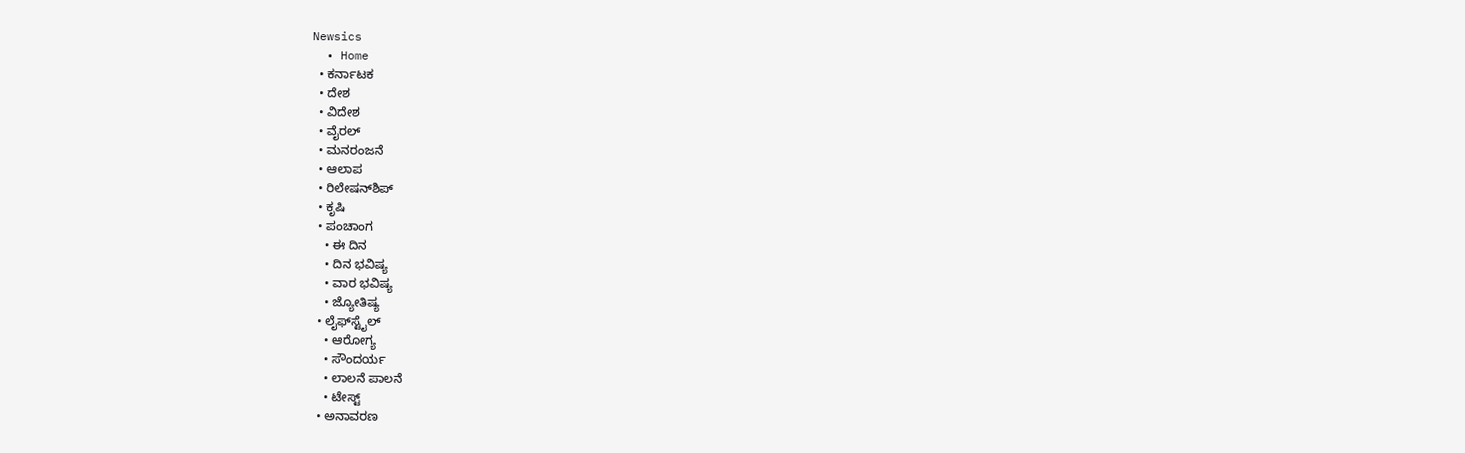Newsics
  • Home
  • ಕರ್ನಾಟಕ
  • ದೇಶ
  • ವಿದೇಶ
  • ವೈರಲ್
  • ಮನರಂಜನೆ
  • ಆಲಾಪ
  • ರಿಲೇಷನ್‌ಶಿಪ್
  • ಕೃಷಿ
  • ಪಂಚಾಂಗ
    • ಈ ದಿನ
    • ದಿನ ಭವಿಷ್ಯ
    • ವಾರ ಭವಿಷ್ಯ
    • ಜ್ಯೋತಿಷ್ಯ
  • ಲೈಫ್‌ಸ್ಟೈಲ್
    • ಆರೋಗ್ಯ
    • ಸೌಂದರ್ಯ
    • ಲಾಲನೆ ಪಾಲನೆ
    • ಟೇಸ್ಟ್
  • ಅನಾವರಣ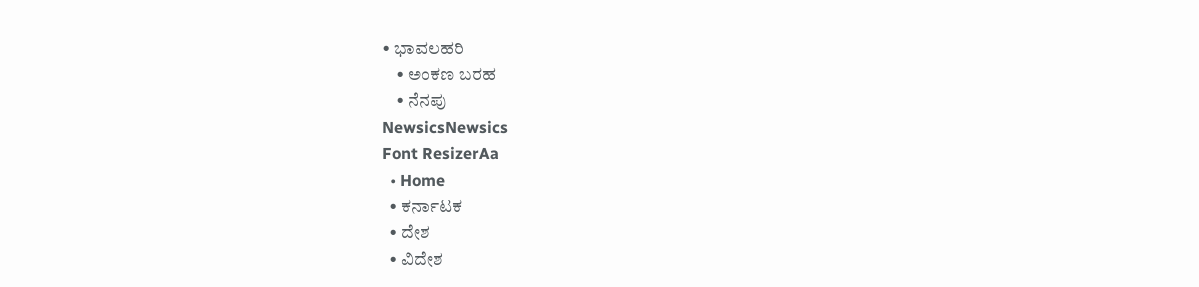• ಭಾವಲಹರಿ
    • ಅಂಕಣ ಬರಹ
    • ನೆನಪು
NewsicsNewsics
Font ResizerAa
  • Home
  • ಕರ್ನಾಟಕ
  • ದೇಶ
  • ವಿದೇಶ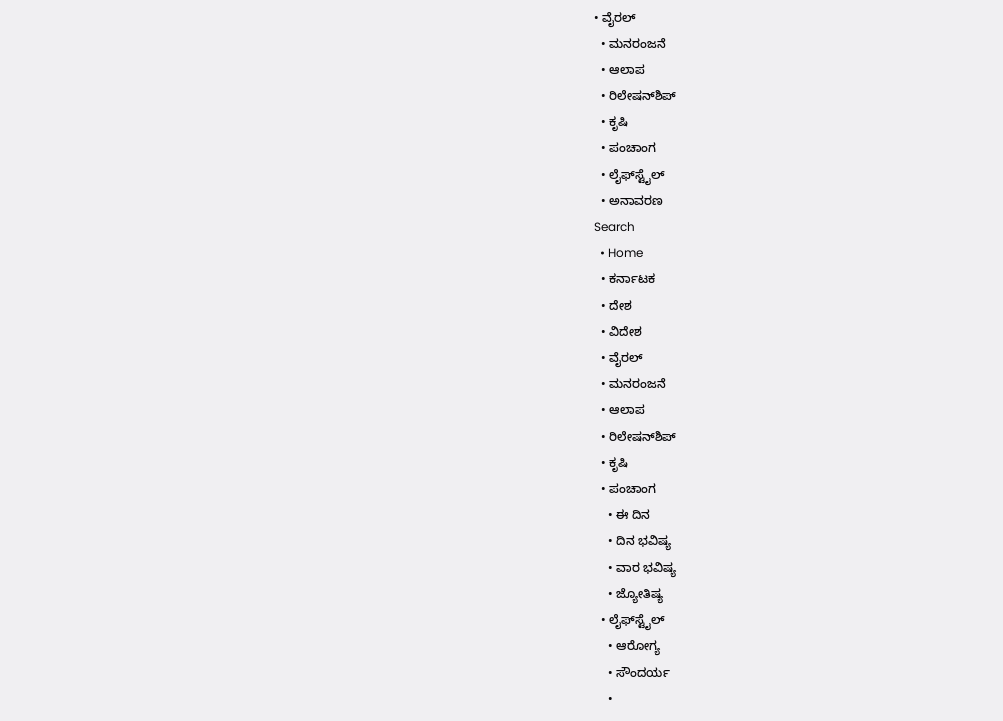• ವೈರಲ್
  • ಮನರಂಜನೆ
  • ಆಲಾಪ
  • ರಿಲೇಷನ್‌ಶಿಪ್
  • ಕೃಷಿ
  • ಪಂಚಾಂಗ
  • ಲೈಫ್‌ಸ್ಟೈಲ್
  • ಅನಾವರಣ
Search
  • Home
  • ಕರ್ನಾಟಕ
  • ದೇಶ
  • ವಿದೇಶ
  • ವೈರಲ್
  • ಮನರಂಜನೆ
  • ಆಲಾಪ
  • ರಿಲೇಷನ್‌ಶಿಪ್
  • ಕೃಷಿ
  • ಪಂಚಾಂಗ
    • ಈ ದಿನ
    • ದಿನ ಭವಿಷ್ಯ
    • ವಾರ ಭವಿಷ್ಯ
    • ಜ್ಯೋತಿಷ್ಯ
  • ಲೈಫ್‌ಸ್ಟೈಲ್
    • ಆರೋಗ್ಯ
    • ಸೌಂದರ್ಯ
    •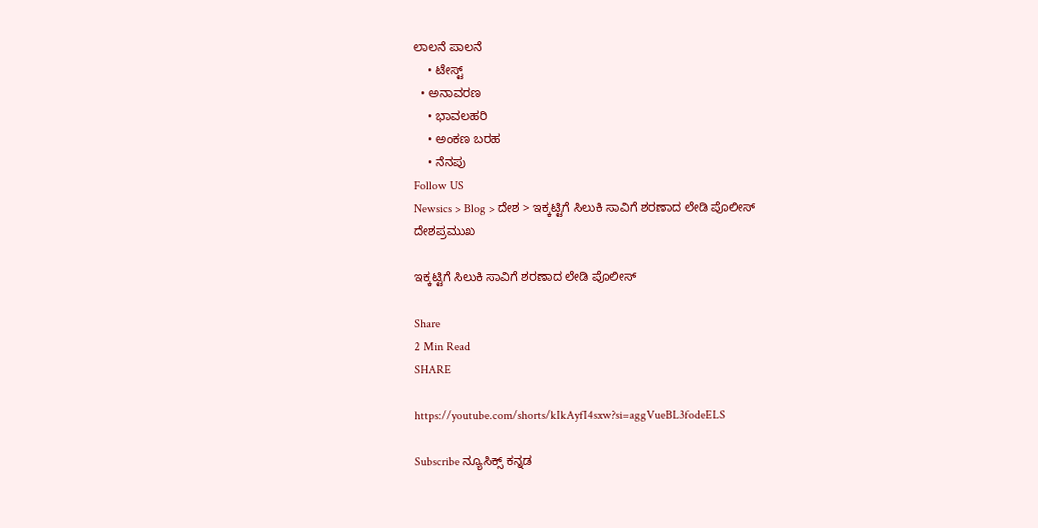ಲಾಲನೆ ಪಾಲನೆ
    • ಟೇಸ್ಟ್
  • ಅನಾವರಣ
    • ಭಾವಲಹರಿ
    • ಅಂಕಣ ಬರಹ
    • ನೆನಪು
Follow US
Newsics > Blog > ದೇಶ > ಇಕ್ಕಟ್ಟಿಗೆ ಸಿಲುಕಿ ಸಾವಿಗೆ ಶರಣಾದ ಲೇಡಿ ಪೊಲೀಸ್
ದೇಶಪ್ರಮುಖ

ಇಕ್ಕಟ್ಟಿಗೆ ಸಿಲುಕಿ ಸಾವಿಗೆ ಶರಣಾದ ಲೇಡಿ ಪೊಲೀಸ್

Share
2 Min Read
SHARE

https://youtube.com/shorts/kIkAyfI4sxw?si=aggVueBL3fodeELS

Subscribe ನ್ಯೂಸಿಕ್ಸ್ ಕನ್ನಡ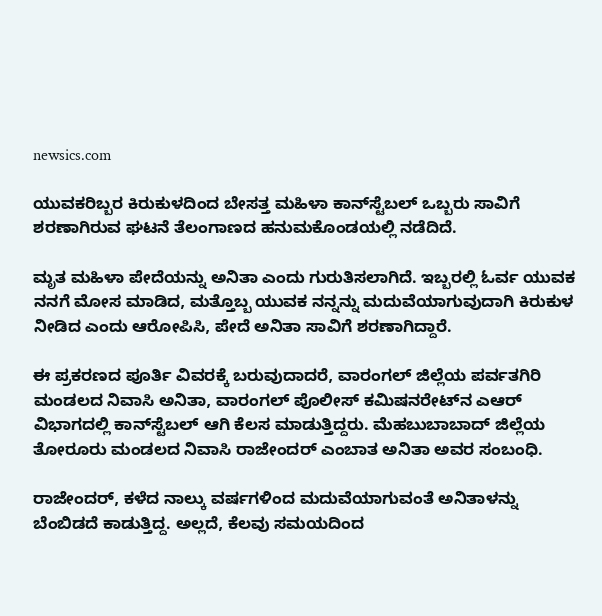newsics.com

ಯುವಕರಿಬ್ಬರ ಕಿರುಕುಳದಿಂದ ಬೇಸತ್ತ ಮಹಿಳಾ ಕಾನ್‌ಸ್ಟೆಬಲ್ ಒಬ್ಬರು ಸಾವಿಗೆ ಶರಣಾಗಿರುವ ಘಟನೆ ತೆಲಂಗಾಣದ ಹನುಮಕೊಂಡಯಲ್ಲಿ ನಡೆದಿದೆ.

ಮೃತ ಮಹಿಳಾ ಪೇದೆಯನ್ನು ಅನಿತಾ ಎಂದು ಗುರುತಿಸಲಾಗಿದೆ. ಇಬ್ಬರಲ್ಲಿ ಓರ್ವ ಯುವಕ ನನಗೆ ಮೋಸ ಮಾಡಿದ, ಮತ್ತೊಬ್ಬ ಯುವಕ ನನ್ನನ್ನು ಮದುವೆಯಾಗುವುದಾಗಿ ಕಿರುಕುಳ ನೀಡಿದ ಎಂದು ಆರೋಪಿಸಿ, ಪೇದೆ ಅನಿತಾ ಸಾವಿಗೆ ಶರಣಾಗಿದ್ದಾರೆ.

ಈ ಪ್ರಕರಣದ ಪೂರ್ತಿ ವಿವರಕ್ಕೆ ಬರುವುದಾದರೆ, ವಾರಂಗಲ್ ಜಿಲ್ಲೆಯ ಪರ್ವತಗಿರಿ ಮಂಡಲದ ನಿವಾಸಿ ಅನಿತಾ, ವಾರಂಗಲ್ ಪೊಲೀಸ್ ಕಮಿಷನರೇಟ್‌ನ ಎಆರ್ ವಿಭಾಗದಲ್ಲಿ ಕಾನ್‌ಸ್ಟೆಬಲ್ ಆಗಿ ಕೆಲಸ ಮಾಡುತ್ತಿದ್ದರು. ಮೆಹಬುಬಾಬಾದ್ ಜಿಲ್ಲೆಯ ತೋರೂರು ಮಂಡಲದ ನಿವಾಸಿ ರಾಜೇಂದರ್ ಎಂಬಾತ ಅನಿತಾ ಅವರ ಸಂಬಂಧಿ.

ರಾಜೇಂದರ್, ಕಳೆದ ನಾಲ್ಕು ವರ್ಷಗಳಿಂದ ಮದುವೆಯಾಗುವಂತೆ ಅನಿತಾಳನ್ನು ಬೆಂಬಿಡದೆ ಕಾಡುತ್ತಿದ್ದ. ಅಲ್ಲದೆ, ಕೆಲವು ಸಮಯದಿಂದ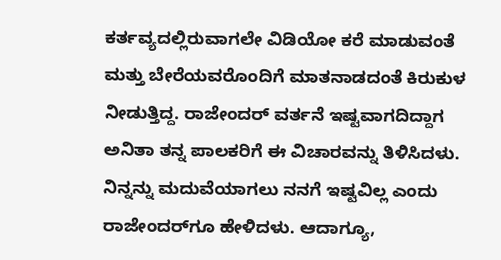ಕರ್ತವ್ಯದಲ್ಲಿರುವಾಗಲೇ ವಿಡಿಯೋ ಕರೆ ಮಾಡುವಂತೆ ಮತ್ತು ಬೇರೆಯವರೊಂದಿಗೆ ಮಾತನಾಡದಂತೆ ಕಿರುಕುಳ ನೀಡುತ್ತಿದ್ದ. ರಾಜೇಂದರ್ ವರ್ತನೆ ಇಷ್ಟವಾಗದಿದ್ದಾಗ ಅನಿತಾ ತನ್ನ ಪಾಲಕರಿಗೆ ಈ ವಿಚಾರವನ್ನು ತಿಳಿಸಿದಳು. ನಿನ್ನನ್ನು ಮದುವೆಯಾಗಲು ನನಗೆ ಇಷ್ಟವಿಲ್ಲ ಎಂದು ರಾಜೇಂದರ್‌ಗೂ ಹೇಳಿದಳು. ಆದಾಗ್ಯೂ,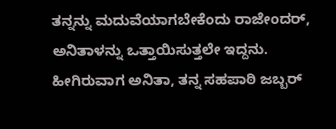ತನ್ನನ್ನು ಮದುವೆಯಾಗಬೇಕೆಂದು ರಾಜೇಂದರ್, ಅನಿತಾಳನ್ನು ಒತ್ತಾಯಿಸುತ್ತಲೇ ಇದ್ದನು.
ಹೀಗಿರುವಾಗ ಅನಿತಾ, ತನ್ನ ಸಹಪಾಠಿ ಜಬ್ಬರ್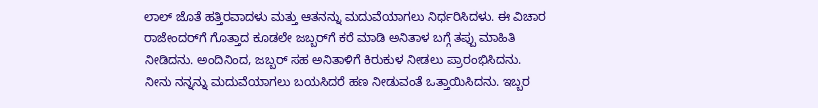ಲಾಲ್ ಜೊತೆ ಹತ್ತಿರವಾದಳು ಮತ್ತು ಆತನನ್ನು ಮದುವೆಯಾಗಲು ನಿರ್ಧರಿಸಿದಳು. ಈ ವಿಚಾರ ರಾಜೇಂದರ್‌ಗೆ ಗೊತ್ತಾದ ಕೂಡಲೇ ಜಬ್ಬರ್‌ಗೆ ಕರೆ ಮಾಡಿ ಅನಿತಾಳ ಬಗ್ಗೆ ತಪ್ಪು ಮಾಹಿತಿ ನೀಡಿದನು. ಅಂದಿನಿಂದ, ಜಬ್ಬರ್ ಸಹ ಅನಿತಾಳಿಗೆ ಕಿರುಕುಳ ನೀಡಲು ಪ್ರಾರಂಭಿಸಿದನು. ನೀನು ನನ್ನನ್ನು ಮದುವೆಯಾಗಲು ಬಯಸಿದರೆ ಹಣ ನೀಡುವಂತೆ ಒತ್ತಾಯಿಸಿದನು. ಇಬ್ಬರ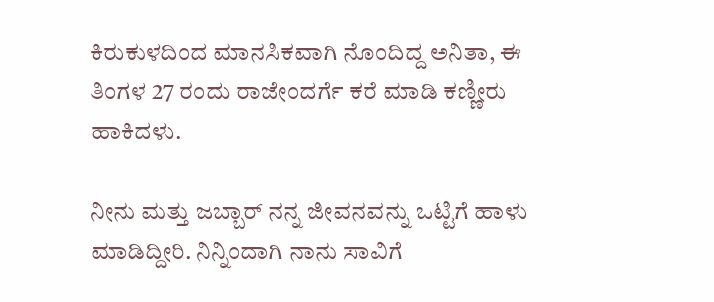ಕಿರುಕುಳದಿಂದ ಮಾನಸಿಕವಾಗಿ ನೊಂದಿದ್ದ ಅನಿತಾ, ಈ ತಿಂಗಳ 27 ರಂದು ರಾಜೇಂದರ್ಗೆ ಕರೆ ಮಾಡಿ ಕಣ್ಣೀರು ಹಾಕಿದಳು.

ನೀನು ಮತ್ತು ಜಬ್ಬಾರ್ ನನ್ನ ಜೀವನವನ್ನು ಒಟ್ಟಿಗೆ ಹಾಳು ಮಾಡಿದ್ದೀರಿ. ನಿನ್ನಿಂದಾಗಿ ನಾನು ಸಾವಿಗೆ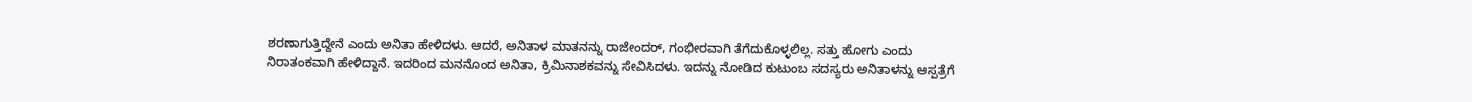ಶರಣಾಗುತ್ತಿದ್ದೇನೆ ಎಂದು ಅನಿತಾ ಹೇಳಿದಳು. ಆದರೆ, ಅನಿತಾಳ ಮಾತನನ್ನು ರಾಜೇಂದರ್, ಗಂಭೀರವಾಗಿ ತೆಗೆದುಕೊಳ್ಳಲಿಲ್ಲ. ಸತ್ತು ಹೋಗು ಎಂದು ನಿರಾತಂಕವಾಗಿ ಹೇಳಿದ್ದಾನೆ. ಇದರಿಂದ ಮನನೊಂದ ಅನಿತಾ, ಕ್ರಿಮಿನಾಶಕವನ್ನು ಸೇವಿಸಿದಳು. ಇದನ್ನು ನೋಡಿದ ಕುಟುಂಬ ಸದಸ್ಯರು ಅನಿತಾಳನ್ನು ಆಸ್ಪತ್ರೆಗೆ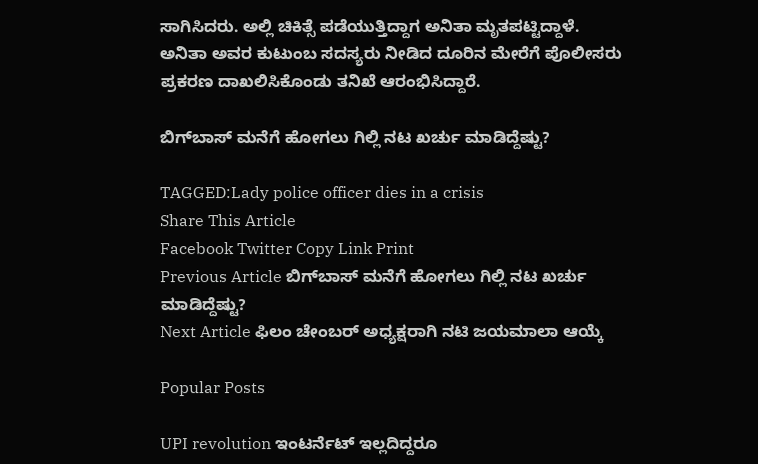ಸಾಗಿಸಿದರು. ಅಲ್ಲಿ ಚಿಕಿತ್ಸೆ ಪಡೆಯುತ್ತಿದ್ದಾಗ ಅನಿತಾ ಮೃತಪಟ್ಟಿದ್ದಾಳೆ.
ಅನಿತಾ ಅವರ ಕುಟುಂಬ ಸದಸ್ಯರು ನೀಡಿದ ದೂರಿನ ಮೇರೆಗೆ ಪೊಲೀಸರು ಪ್ರಕರಣ ದಾಖಲಿಸಿಕೊಂಡು ತನಿಖೆ ಆರಂಭಿಸಿದ್ದಾರೆ.

ಬಿಗ್‌ಬಾಸ್‌ ಮನೆಗೆ ಹೋಗಲು ಗಿಲ್ಲಿ ನಟ ಖರ್ಚು ಮಾಡಿದ್ದೆಷ್ಟು?

TAGGED:Lady police officer dies in a crisis
Share This Article
Facebook Twitter Copy Link Print
Previous Article ಬಿಗ್‌ಬಾಸ್‌ ಮನೆಗೆ ಹೋಗಲು ಗಿಲ್ಲಿ ನಟ ಖರ್ಚು ಮಾಡಿದ್ದೆಷ್ಟು?
Next Article ಫಿಲಂ ಚೇಂಬರ್ ಅಧ್ಯಕ್ಷರಾಗಿ ನಟಿ ಜಯಮಾಲಾ ಆಯ್ಕೆ

Popular Posts

UPI revolution ಇಂಟರ್ನೆಟ್ ಇಲ್ಲದಿದ್ದರೂ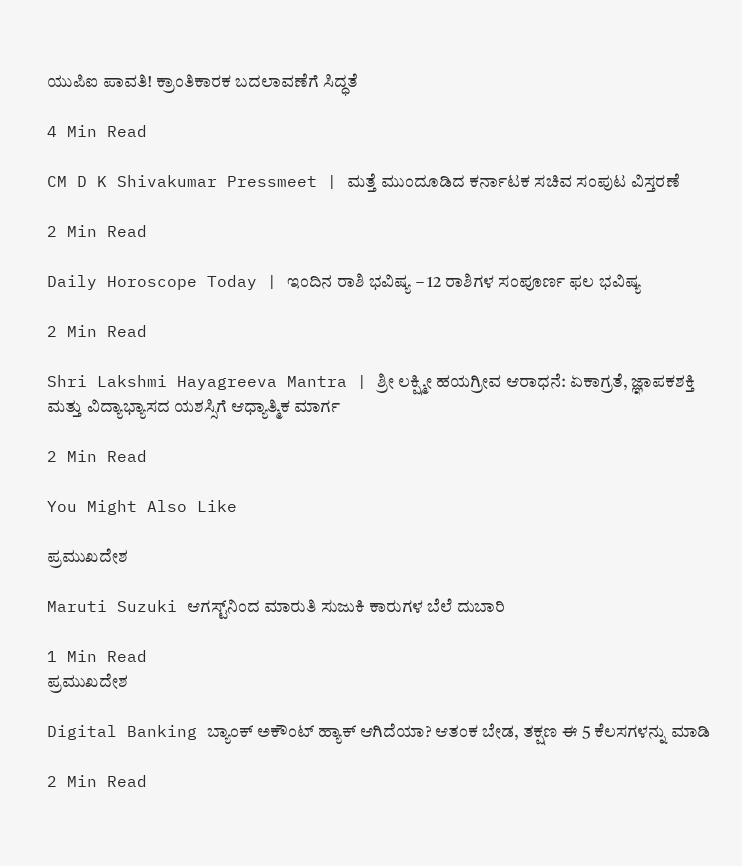ಯುಪಿಐ ಪಾವತಿ! ಕ್ರಾಂತಿಕಾರಕ ಬದಲಾವಣೆಗೆ ಸಿದ್ಧತೆ

4 Min Read

CM D K Shivakumar Pressmeet | ಮತ್ತೆ ಮುಂದೂಡಿದ ಕರ್ನಾಟಕ ಸಚಿವ ಸಂಪುಟ ವಿಸ್ತರಣೆ

2 Min Read

Daily Horoscope Today | ಇಂದಿನ ರಾಶಿ ಭವಿಷ್ಯ – 12 ರಾಶಿಗಳ ಸಂಪೂರ್ಣ ಫಲ ಭವಿಷ್ಯ

2 Min Read

Shri Lakshmi Hayagreeva Mantra | ಶ್ರೀ ಲಕ್ಷ್ಮೀ ಹಯಗ್ರೀವ ಆರಾಧನೆ: ಏಕಾಗ್ರತೆ, ಜ್ಞಾಪಕಶಕ್ತಿ ಮತ್ತು ವಿದ್ಯಾಭ್ಯಾಸದ ಯಶಸ್ಸಿಗೆ ಆಧ್ಯಾತ್ಮಿಕ ಮಾರ್ಗ

2 Min Read

You Might Also Like

ಪ್ರಮುಖದೇಶ

Maruti Suzuki ಆಗಸ್ಟ್‌ನಿಂದ ಮಾರುತಿ ಸುಜುಕಿ ಕಾರುಗಳ ಬೆಲೆ ದುಬಾರಿ

1 Min Read
ಪ್ರಮುಖದೇಶ

Digital Banking ಬ್ಯಾಂಕ್ ಅಕೌಂಟ್ ಹ್ಯಾಕ್ ಆಗಿದೆಯಾ? ಆತಂಕ ಬೇಡ, ತಕ್ಷಣ ಈ 5 ಕೆಲಸಗಳನ್ನು ಮಾಡಿ

2 Min Read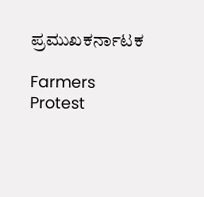ಪ್ರಮುಖಕರ್ನಾಟಕ

Farmers Protest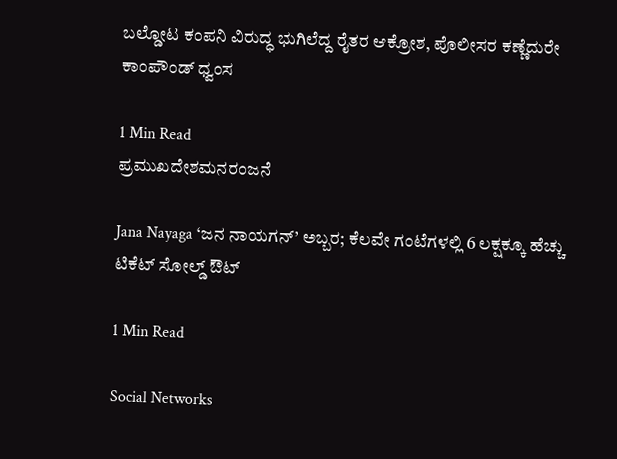ಬಲ್ಡೋಟ ಕಂಪನಿ ವಿರುದ್ಧ ಭುಗಿಲೆದ್ದ ರೈತರ ಆಕ್ರೋಶ, ಪೊಲೀಸರ ಕಣ್ಣೆದುರೇ ಕಾಂಪೌಂಡ್ ಧ್ವಂಸ

1 Min Read
ಪ್ರಮುಖದೇಶಮನರಂಜನೆ

Jana Nayaga ‘ಜನ ನಾಯಗನ್’ ಅಬ್ಬರ; ಕೆಲವೇ ಗಂಟೆಗಳಲ್ಲಿ 6 ಲಕ್ಷಕ್ಕೂ ಹೆಚ್ಚು ಟಿಕೆಟ್ ಸೋಲ್ಡ್ ಔಟ್

1 Min Read

Social Networks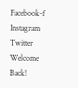Facebook-f Instagram Twitter
Welcome Back!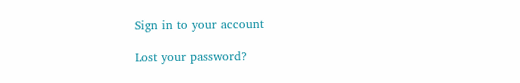Sign in to your account

Lost your password?